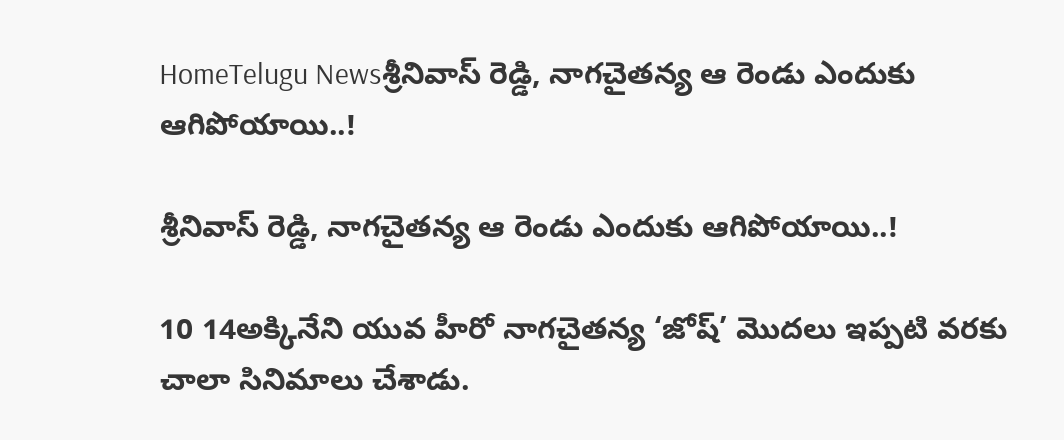HomeTelugu Newsశ్రీనివాస్ రెడ్డి, నాగచైతన్య ఆ రెండు ఎందుకు ఆగిపోయాయి..!

శ్రీనివాస్ రెడ్డి, నాగచైతన్య ఆ రెండు ఎందుకు ఆగిపోయాయి..!

10 14అక్కినేని యువ హీరో నాగచైతన్య ‘జోష్’ మొదలు ఇప్పటి వరకు చాలా సినిమాలు చేశాడు.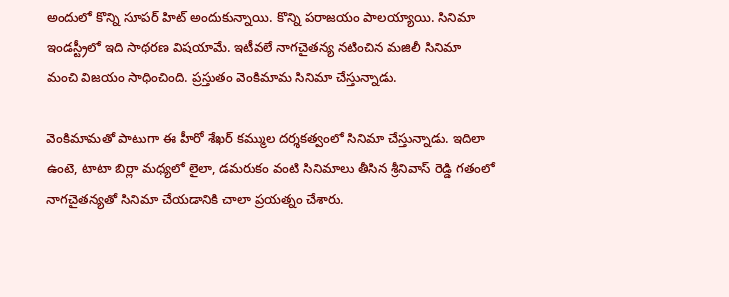అందులో కొన్ని సూపర్ హిట్ అందుకున్నాయి. కొన్ని పరాజయం పాలయ్యాయి. సినిమా ఇండస్ట్రీలో ఇది సాథరణ విషయామే. ఇటీవలే నాగచైతన్య నటించిన మజిలీ సినిమా మంచి విజయం సాధించింది. ప్రస్తుతం వెంకిమామ సినిమా చేస్తున్నాడు.

వెంకిమామతో పాటుగా ఈ హీరో శేఖర్ కమ్ముల దర్శకత్వంలో సినిమా చేస్తున్నాడు. ఇదిలా ఉంటె, టాటా బిర్లా మధ్యలో లైలా, డమరుకం వంటి సినిమాలు తీసిన శ్రీనివాస్ రెడ్డి గతంలో నాగచైతన్యతో సినిమా చేయడానికి చాలా ప్రయత్నం చేశారు.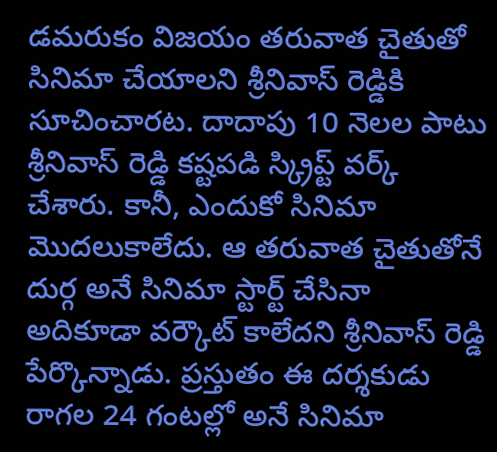డమరుకం విజయం తరువాత చైతుతో సినిమా చేయాలని శ్రీనివాస్ రెడ్డికి సూచించారట. దాదాపు 10 నెలల పాటు శ్రీనివాస్ రెడ్డి కష్టపడి స్క్రిప్ట్ వర్క్ చేశారు. కానీ, ఎందుకో సినిమా మొదలుకాలేదు. ఆ తరువాత చైతుతోనే దుర్గ అనే సినిమా స్టార్ట్ చేసినా అదికూడా వర్కౌట్ కాలేదని శ్రీనివాస్ రెడ్డి పేర్కొన్నాడు. ప్రస్తుతం ఈ దర్శకుడు రాగల 24 గంటల్లో అనే సినిమా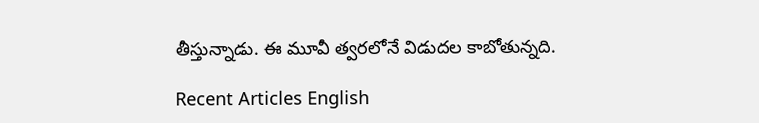తీస్తున్నాడు. ఈ మూవీ త్వరలోనే విడుదల కాబోతున్నది.

Recent Articles English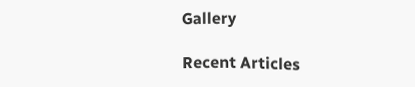Gallery

Recent Articles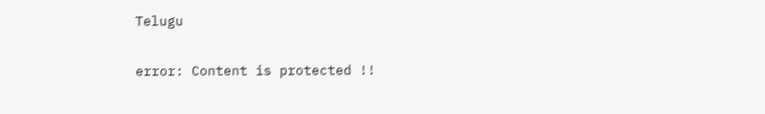Telugu

error: Content is protected !!